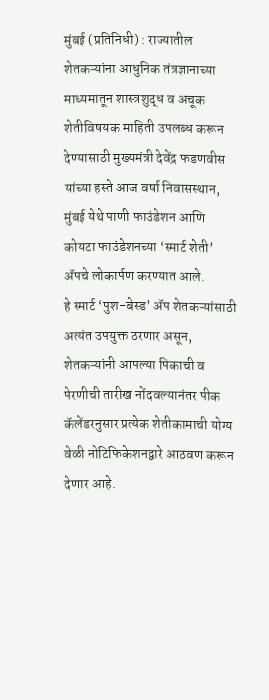मुंबई (प्रतिनिधी) : राज्यातील शेतकऱ्यांना आधुनिक तंत्रज्ञानाच्या माध्यमातून शास्त्रशुद्ध व अचूक शेतीविषयक माहिती उपलब्ध करून देण्यासाठी मुख्यमंत्री देवेंद्र फडणवीस यांच्या हस्ते आज वर्षा निवासस्थान, मुंबई येथे पाणी फाउंडेशन आणि कोयटा फाउंडेशनच्या ‘स्मार्ट शेती’ ॲपचे लोकार्पण करण्यात आले.
हे स्मार्ट ‘पुश-बेस्ड’ ॲप शेतकऱ्यांसाठी अत्यंत उपयुक्त ठरणार असून, शेतकऱ्यांनी आपल्या पिकाची व पेरणीची तारीख नोंदवल्यानंतर पीक कॅलेंडरनुसार प्रत्येक शेतीकामाची योग्य वेळी नोटिफिकेशनद्वारे आठवण करून देणार आहे.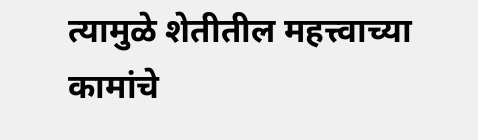त्यामुळे शेतीतील महत्त्वाच्या कामांचे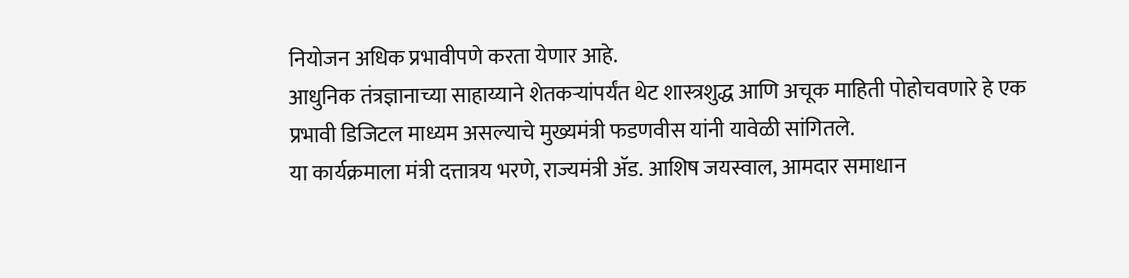नियोजन अधिक प्रभावीपणे करता येणार आहे.
आधुनिक तंत्रज्ञानाच्या साहाय्याने शेतकऱ्यांपर्यंत थेट शास्त्रशुद्ध आणि अचूक माहिती पोहोचवणारे हे एक प्रभावी डिजिटल माध्यम असल्याचे मुख्यमंत्री फडणवीस यांनी यावेळी सांगितले.
या कार्यक्रमाला मंत्री दत्तात्रय भरणे, राज्यमंत्री ॲड. आशिष जयस्वाल, आमदार समाधान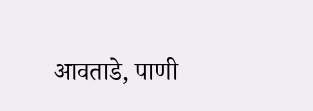आवताडे, पाणी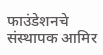फाउंडेशनचे संस्थापक आमिर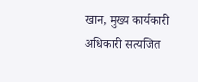खान, मुख्य कार्यकारी अधिकारी सत्यजित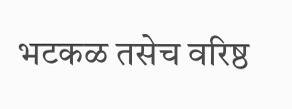भटकळ तसेच वरिष्ठ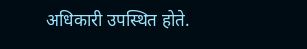अधिकारी उपस्थित होते.